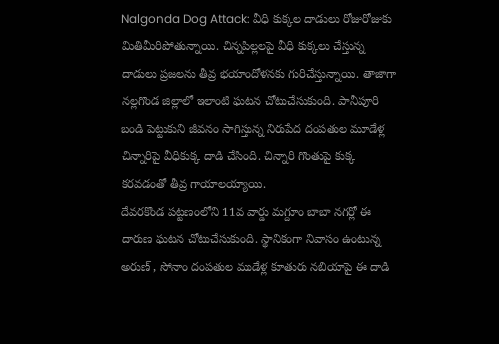Nalgonda Dog Attack: వీధి కుక్కల దాడులు రోజురోజుకు మితిమీరిపోతున్నాయి. చిన్నపిల్లలపై వీధి కుక్కలు చేస్తున్న దాడులు ప్రజలను తీవ్ర భయాందోళనకు గురిచేస్తున్నాయి. తాజాగా నల్లగొండ జిల్లాలో ఇలాంటి ఘటన చోటుచేసుకుంది. పానీపూరి బండి పెట్టుకుని జీవనం సాగిస్తున్న నిరుపేద దంపతుల మూడేళ్ల చిన్నారిపై వీధికుక్క దాడి చేసింది. చిన్నారి గొంతుపై కుక్క కరవడంతో తీవ్ర గాయాలయ్యాయి.
దేవరకొండ పట్టణంలోని 11వ వార్డు మగ్దూం బాబా నగర్లో ఈ దారుణ ఘటన చోటుచేసుకుంది. స్థానికంగా నివాసం ఉంటున్న అరుణ్ , సోనాం దంపతుల ముడేళ్ల కూతురు నబియాపై ఈ దాడి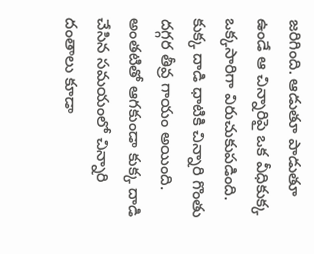జరిగింది. ఆడుతూ పాడుతూ ఉండే ఆ చిన్నారిపై ఒక వీధికుక్క ఒక్కసారిగా విరుచుకుపడింది. కుక్క దాడి ధాటికి చిన్నారి గొంతు దగ్గర తీవ్ర గాయం అయింది. అంతటితో ఆగకుండా కుక్క దాడి చేసిన సమయంలో చిన్నారి దంతాలు కూడా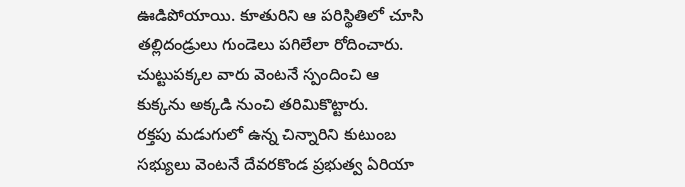ఊడిపోయాయి. కూతురిని ఆ పరిస్థితిలో చూసి తల్లిదండ్రులు గుండెలు పగిలేలా రోదించారు. చుట్టుపక్కల వారు వెంటనే స్పందించి ఆ కుక్కను అక్కడి నుంచి తరిమికొట్టారు.
రక్తపు మడుగులో ఉన్న చిన్నారిని కుటుంబ సభ్యులు వెంటనే దేవరకొండ ప్రభుత్వ ఏరియా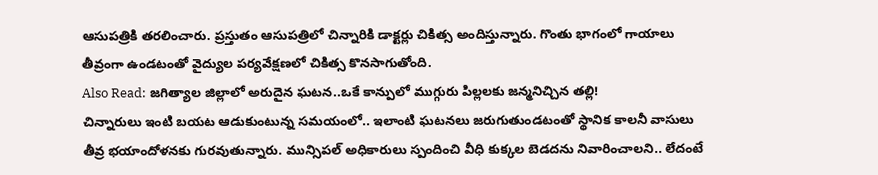ఆసుపత్రికి తరలించారు. ప్రస్తుతం ఆసుపత్రిలో చిన్నారికి డాక్టర్లు చికిత్స అందిస్తున్నారు. గొంతు భాగంలో గాయాలు తీవ్రంగా ఉండటంతో వైద్యుల పర్యవేక్షణలో చికిత్స కొనసాగుతోంది.
Also Read: జగిత్యాల జిల్లాలో అరుదైన ఘటన..ఒకే కాన్పులో ముగ్గురు పిల్లలకు జన్మనిచ్చిన తల్లి!
చిన్నారులు ఇంటి బయట ఆడుకుంటున్న సమయంలో.. ఇలాంటి ఘటనలు జరుగుతుండటంతో స్థానిక కాలనీ వాసులు తీవ్ర భయాందోళనకు గురవుతున్నారు. మున్సిపల్ అధికారులు స్పందించి వీధి కుక్కల బెడదను నివారించాలని.. లేదంటే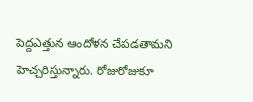పెద్దఎత్తున ఆందోళన చేపడతామని హెచ్చరిస్తున్నారు. రోజురోజుకూ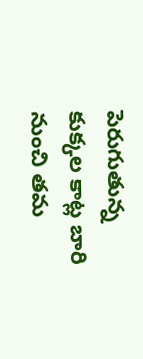పెరుగుతున్న కుక్కల కాట్ల బారి నుంచి తమ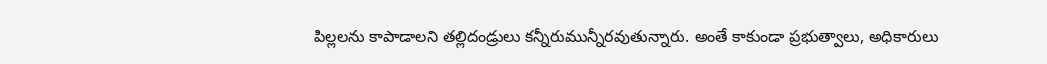పిల్లలను కాపాడాలని తల్లిదండ్రులు కన్నీరుమున్నీరవుతున్నారు. అంతే కాకుండా ప్రభుత్వాలు, అధికారులు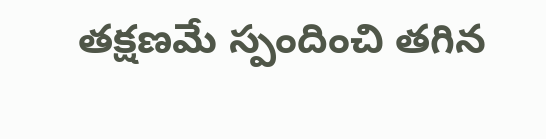తక్షణమే స్పందించి తగిన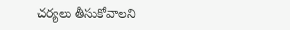చర్యలు తీసుకోవాలని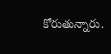కోరుతున్నారు.